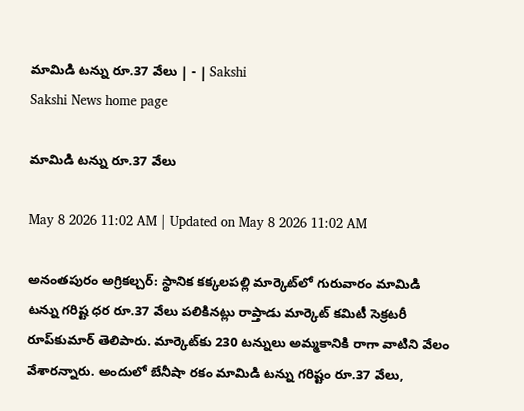మామిడి టన్ను రూ.37 వేలు | - | Sakshi
Sakshi News home page

మామిడి టన్ను రూ.37 వేలు

May 8 2026 11:02 AM | Updated on May 8 2026 11:02 AM

అనంతపురం అగ్రికల్చర్‌: స్థానిక కక్కలపల్లి మార్కెట్‌లో గురువారం మామిడి టన్ను గరిష్ట ధర రూ.37 వేలు పలికినట్లు రాప్తాడు మార్కెట్‌ కమిటీ సెక్రటరీ రూప్‌కుమార్‌ తెలిపారు. మార్కెట్‌కు 230 టన్నులు అమ్మకానికి రాగా వాటిని వేలం వేశారన్నారు. అందులో బేనీషా రకం మామిడి టన్ను గరిష్టం రూ.37 వేలు,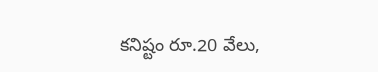కనిష్టం రూ.20 వేలు,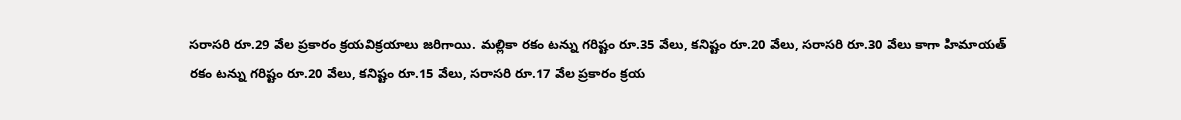సరాసరి రూ.29 వేల ప్రకారం క్రయవిక్రయాలు జరిగాయి. మల్లికా రకం టన్ను గరిష్టం రూ.35 వేలు, కనిష్టం రూ.20 వేలు, సరాసరి రూ.30 వేలు కాగా హిమాయత్‌ రకం టన్ను గరిష్టం రూ.20 వేలు, కనిష్టం రూ.15 వేలు, సరాసరి రూ.17 వేల ప్రకారం క్రయ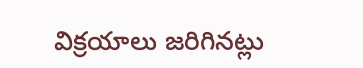విక్రయాలు జరిగినట్లు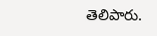తెలిపారు.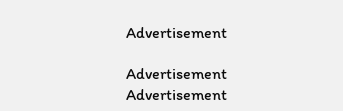Advertisement

Advertisement
Advertisement